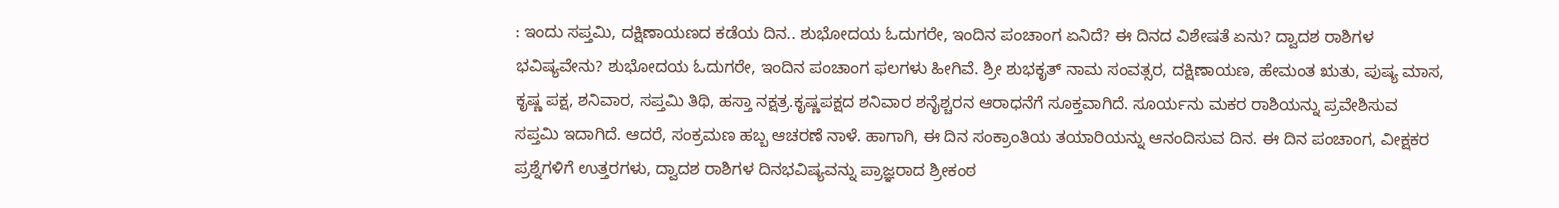: ಇಂದು ಸಪ್ತಮಿ, ದಕ್ಷಿಣಾಯಣದ ಕಡೆಯ ದಿನ.. ಶುಭೋದಯ ಓದುಗರೇ, ಇಂದಿನ ಪಂಚಾಂಗ ಏನಿದೆ? ಈ ದಿನದ ವಿಶೇಷತೆ ಏನು? ದ್ವಾದಶ ರಾಶಿಗಳ ಭವಿಷ್ಯವೇನು? ಶುಭೋದಯ ಓದುಗರೇ, ಇಂದಿನ ಪಂಚಾಂಗ ಫಲಗಳು ಹೀಗಿವೆ. ಶ್ರೀ ಶುಭಕೃತ್ ನಾಮ ಸಂವತ್ಸರ, ದಕ್ಷಿಣಾಯಣ, ಹೇಮಂತ ಋತು, ಪುಷ್ಯ ಮಾಸ, ಕೃಷ್ಣ ಪಕ್ಷ, ಶನಿವಾರ, ಸಪ್ತಮಿ ತಿಥಿ, ಹಸ್ತಾ ನಕ್ಷತ್ರ.ಕೃಷ್ಣಪಕ್ಷದ ಶನಿವಾರ ಶನೈಶ್ಚರನ ಆರಾಧನೆಗೆ ಸೂಕ್ತವಾಗಿದೆ. ಸೂರ್ಯನು ಮಕರ ರಾಶಿಯನ್ನು ಪ್ರವೇಶಿಸುವ ಸಪ್ತಮಿ ಇದಾಗಿದೆ. ಆದರೆ, ಸಂಕ್ರಮಣ ಹಬ್ಬ ಆಚರಣೆ ನಾಳೆ. ಹಾಗಾಗಿ, ಈ ದಿನ ಸಂಕ್ರಾಂತಿಯ ತಯಾರಿಯನ್ನು ಆನಂದಿಸುವ ದಿನ. ಈ ದಿನ ಪಂಚಾಂಗ, ವೀಕ್ಷಕರ ಪ್ರಶ್ನೆಗಳಿಗೆ ಉತ್ತರಗಳು, ದ್ವಾದಶ ರಾಶಿಗಳ ದಿನಭವಿಷ್ಯವನ್ನು ಪ್ರಾಜ್ಞರಾದ ಶ್ರೀಕಂಠ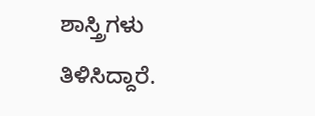ಶಾಸ್ತ್ರಿಗಳು ತಿಳಿಸಿದ್ದಾರೆ.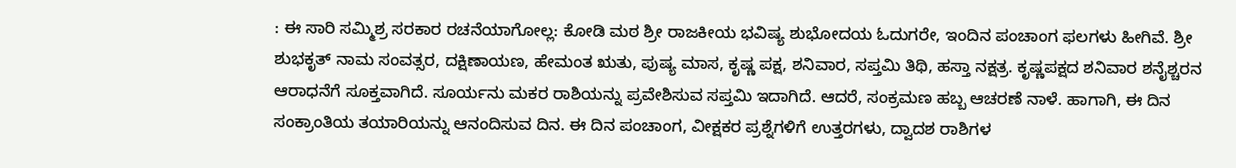: ಈ ಸಾರಿ ಸಮ್ಮಿಶ್ರ ಸರಕಾರ ರಚನೆಯಾಗೋಲ್ಲ: ಕೋಡಿ ಮಠ ಶ್ರೀ ರಾಜಕೀಯ ಭವಿಷ್ಯ ಶುಭೋದಯ ಓದುಗರೇ, ಇಂದಿನ ಪಂಚಾಂಗ ಫಲಗಳು ಹೀಗಿವೆ. ಶ್ರೀ ಶುಭಕೃತ್ ನಾಮ ಸಂವತ್ಸರ, ದಕ್ಷಿಣಾಯಣ, ಹೇಮಂತ ಋತು, ಪುಷ್ಯ ಮಾಸ, ಕೃಷ್ಣ ಪಕ್ಷ, ಶನಿವಾರ, ಸಪ್ತಮಿ ತಿಥಿ, ಹಸ್ತಾ ನಕ್ಷತ್ರ. ಕೃಷ್ಣಪಕ್ಷದ ಶನಿವಾರ ಶನೈಶ್ಚರನ ಆರಾಧನೆಗೆ ಸೂಕ್ತವಾಗಿದೆ. ಸೂರ್ಯನು ಮಕರ ರಾಶಿಯನ್ನು ಪ್ರವೇಶಿಸುವ ಸಪ್ತಮಿ ಇದಾಗಿದೆ. ಆದರೆ, ಸಂಕ್ರಮಣ ಹಬ್ಬ ಆಚರಣೆ ನಾಳೆ. ಹಾಗಾಗಿ, ಈ ದಿನ ಸಂಕ್ರಾಂತಿಯ ತಯಾರಿಯನ್ನು ಆನಂದಿಸುವ ದಿನ. ಈ ದಿನ ಪಂಚಾಂಗ, ವೀಕ್ಷಕರ ಪ್ರಶ್ನೆಗಳಿಗೆ ಉತ್ತರಗಳು, ದ್ವಾದಶ ರಾಶಿಗಳ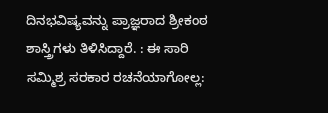ದಿನಭವಿಷ್ಯವನ್ನು ಪ್ರಾಜ್ಞರಾದ ಶ್ರೀಕಂಠ ಶಾಸ್ತ್ರಿಗಳು ತಿಳಿಸಿದ್ದಾರೆ. : ಈ ಸಾರಿ ಸಮ್ಮಿಶ್ರ ಸರಕಾರ ರಚನೆಯಾಗೋಲ್ಲ: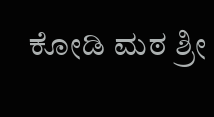ಕೋಡಿ ಮಠ ಶ್ರೀ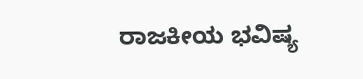ರಾಜಕೀಯ ಭವಿಷ್ಯ